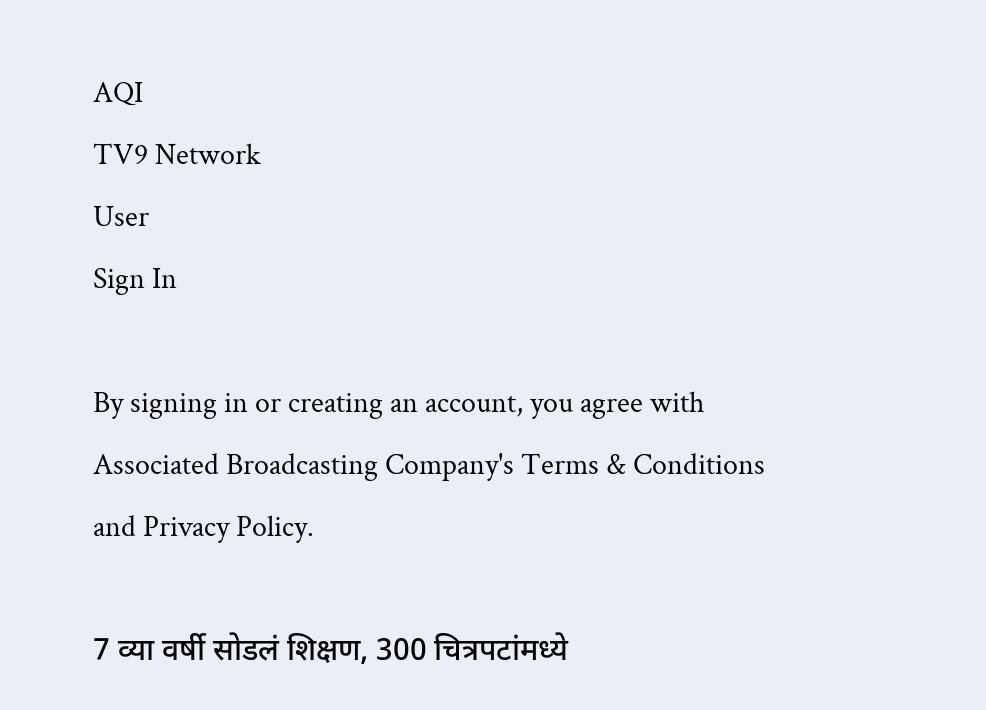AQI
TV9 Network
User
Sign In

By signing in or creating an account, you agree with Associated Broadcasting Company's Terms & Conditions and Privacy Policy.

7 व्या वर्षी सोडलं शिक्षण, 300 चित्रपटांमध्ये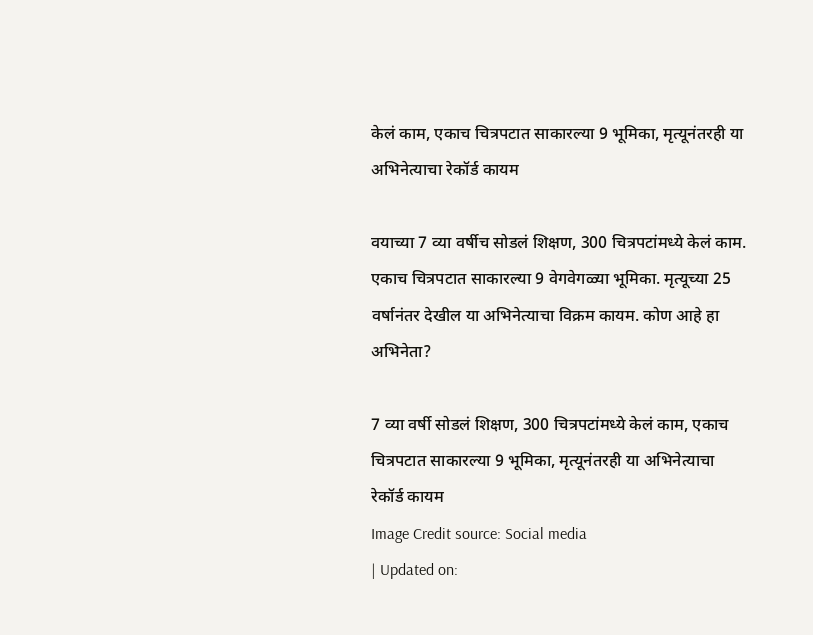केलं काम, एकाच चित्रपटात साकारल्या 9 भूमिका, मृत्यूनंतरही या अभिनेत्याचा रेकॉर्ड कायम

वयाच्या 7 व्या वर्षीच सोडलं शिक्षण, 300 चित्रपटांमध्ये केलं काम. एकाच चित्रपटात साकारल्या 9 वेगवेगळ्या भूमिका. मृत्यूच्या 25 वर्षानंतर देखील या अभिनेत्याचा विक्रम कायम. कोण आहे हा अभिनेता?

7 व्या वर्षी सोडलं शिक्षण, 300 चित्रपटांमध्ये केलं काम, एकाच चित्रपटात साकारल्या 9 भूमिका, मृत्यूनंतरही या अभिनेत्याचा रेकॉर्ड कायम
Image Credit source: Social media
| Updated on: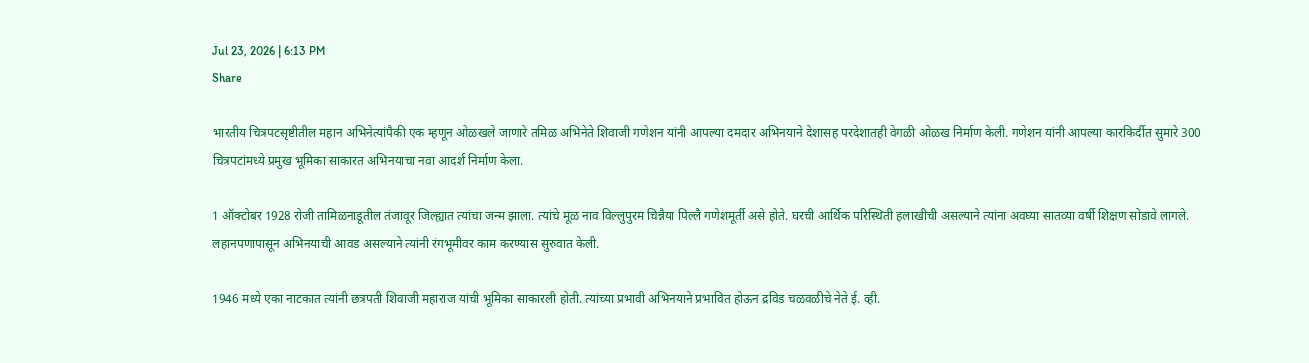Jul 23, 2026 | 6:13 PM
Share

भारतीय चित्रपटसृष्टीतील महान अभिनेत्यांपैकी एक म्हणून ओळखले जाणारे तमिळ अभिनेते शिवाजी गणेशन यांनी आपल्या दमदार अभिनयाने देशासह परदेशातही वेगळी ओळख निर्माण केली. गणेशन यांनी आपल्या कारकिर्दीत सुमारे 300 चित्रपटांमध्ये प्रमुख भूमिका साकारत अभिनयाचा नवा आदर्श निर्माण केला.

1 ऑक्टोबर 1928 रोजी तामिळनाडूतील तंजावूर जिल्ह्यात त्यांचा जन्म झाला. त्यांचे मूळ नाव विल्लुपुरम चिन्नैया पिल्लै गणेशमूर्ती असे होते. घरची आर्थिक परिस्थिती हलाखीची असल्याने त्यांना अवघ्या सातव्या वर्षी शिक्षण सोडावे लागले. लहानपणापासून अभिनयाची आवड असल्याने त्यांनी रंगभूमीवर काम करण्यास सुरुवात केली.

1946 मध्ये एका नाटकात त्यांनी छत्रपती शिवाजी महाराज यांची भूमिका साकारली होती. त्यांच्या प्रभावी अभिनयाने प्रभावित होऊन द्रविड चळवळीचे नेते ई. व्ही.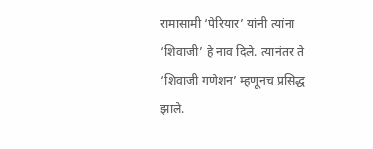रामासामी ‘पेरियार’ यांनी त्यांना ‘शिवाजी’ हे नाव दिले. त्यानंतर ते ‘शिवाजी गणेशन’ म्हणूनच प्रसिद्ध झाले.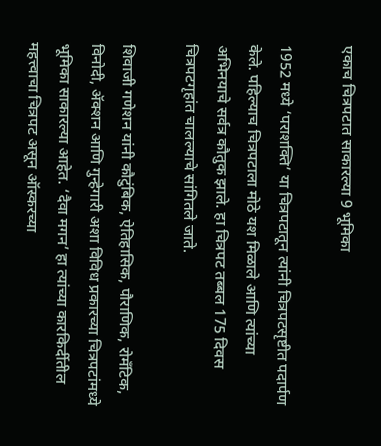एकाच चित्रपटात साकारल्या 9 भूमिका

1952 मध्ये ‘पराशक्ति’ या चित्रपटातून त्यांनी चित्रपटसृष्टीत पदार्पण केले. पहिल्याच चित्रपटाला मोठे यश मिळाले आणि त्यांच्या अभिनयाचे सर्वत्र कौतुक झाले. हा चित्रपट तब्बल 175 दिवस चित्रपटगृहांत चालल्याचे सांगितले जाते.

शिवाजी गणेशन यांनी कौटुंबिक, ऐतिहासिक, पौराणिक, रोमँटिक, विनोदी, ॲक्शन आणि गुन्हेगारी अशा विविध प्रकारच्या चित्रपटांमध्ये भूमिका साकारल्या आहेत. ‘दैवा मगन’ हा त्यांच्या कारकिर्दीतील महत्त्वाचा चित्रपट असून ऑस्करच्या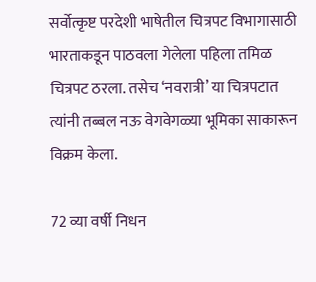सर्वोत्कृष्ट परदेशी भाषेतील चित्रपट विभागासाठी भारताकडून पाठवला गेलेला पहिला तमिळ चित्रपट ठरला. तसेच ‘नवरात्री’ या चित्रपटात त्यांनी तब्बल नऊ वेगवेगळ्या भूमिका साकारून विक्रम केला.

72 व्या वर्षी निधन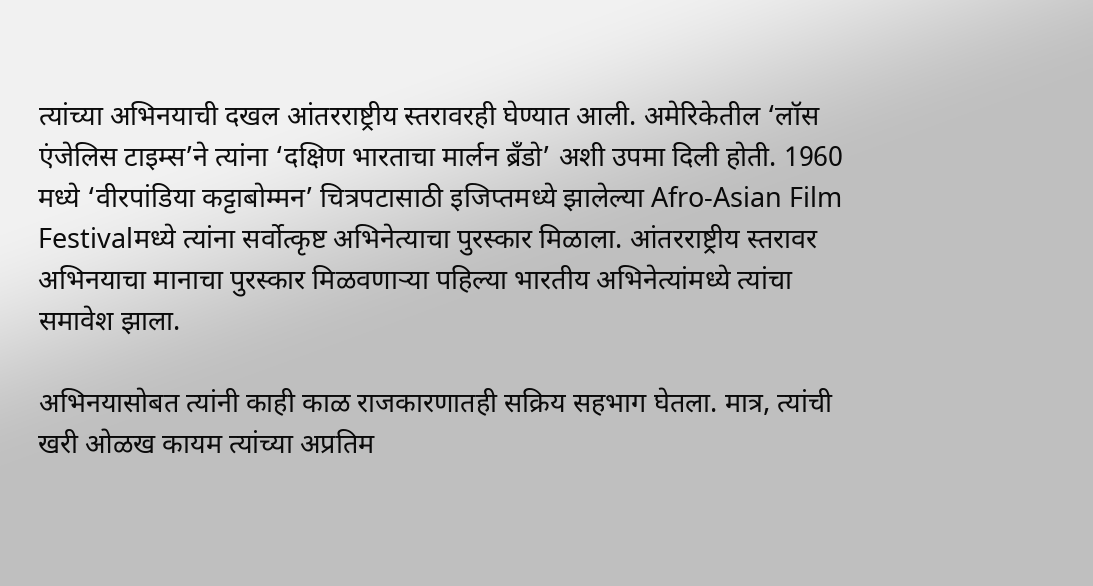त्यांच्या अभिनयाची दखल आंतरराष्ट्रीय स्तरावरही घेण्यात आली. अमेरिकेतील ‘लॉस एंजेलिस टाइम्स’ने त्यांना ‘दक्षिण भारताचा मार्लन ब्रँडो’ अशी उपमा दिली होती. 1960 मध्ये ‘वीरपांडिया कट्टाबोम्मन’ चित्रपटासाठी इजिप्तमध्ये झालेल्या Afro-Asian Film Festivalमध्ये त्यांना सर्वोत्कृष्ट अभिनेत्याचा पुरस्कार मिळाला. आंतरराष्ट्रीय स्तरावर अभिनयाचा मानाचा पुरस्कार मिळवणाऱ्या पहिल्या भारतीय अभिनेत्यांमध्ये त्यांचा समावेश झाला.

अभिनयासोबत त्यांनी काही काळ राजकारणातही सक्रिय सहभाग घेतला. मात्र, त्यांची खरी ओळख कायम त्यांच्या अप्रतिम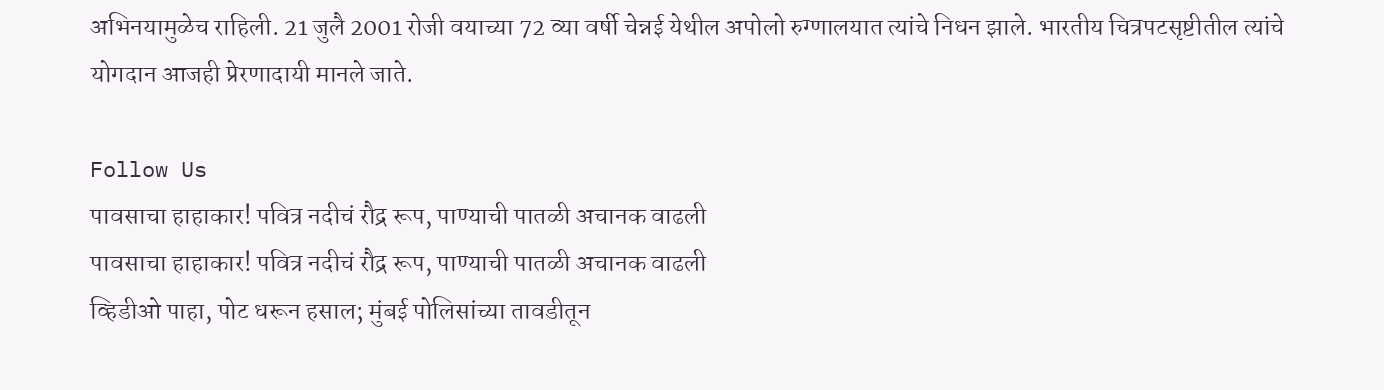अभिनयामुळेच राहिली. 21 जुलै 2001 रोजी वयाच्या 72 व्या वर्षी चेन्नई येथील अपोलो रुग्णालयात त्यांचे निधन झाले. भारतीय चित्रपटसृष्टीतील त्यांचे योगदान आजही प्रेरणादायी मानले जाते.

Follow Us
पावसाचा हाहाकार! पवित्र नदीचं रौद्र रूप, पाण्याची पातळी अचानक वाढली
पावसाचा हाहाकार! पवित्र नदीचं रौद्र रूप, पाण्याची पातळी अचानक वाढली
व्हिडीओ पाहा, पोट धरून हसाल; मुंबई पोलिसांच्या तावडीतून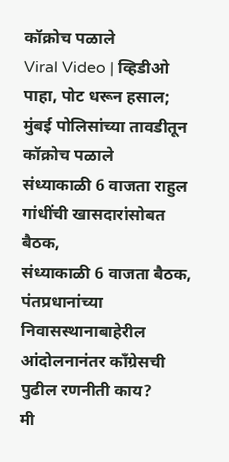कॉक्रोच पळाले
Viral Video | व्हिडीओ पाहा, पोट धरून हसाल; मुंबई पोलिसांच्या तावडीतून कॉक्रोच पळाले
संध्याकाळी 6 वाजता राहुल गांधींची खासदारांसोबत बैठक,
संध्याकाळी 6 वाजता बैठक, पंतप्रधानांच्या निवासस्थानाबाहेरील आंदोलनानंतर कॉंग्रेसची पुढील रणनीती काय?
मी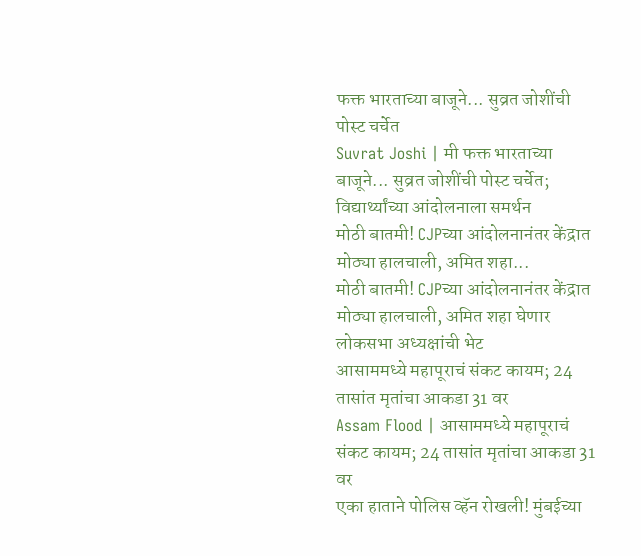फक्त भारताच्या बाजूने... सुव्रत जोशींची पोस्ट चर्चेत
Suvrat Joshi | मी फक्त भारताच्या बाजूने... सुव्रत जोशींची पोस्ट चर्चेत; विद्यार्थ्यांच्या आंदोलनाला समर्थन
मोठी बातमी! CJPच्या आंदोलनानंतर केंद्रात मोठ्या हालचाली, अमित शहा...
मोठी बातमी! CJPच्या आंदोलनानंतर केंद्रात मोठ्या हालचाली, अमित शहा घेणार लोकसभा अध्यक्षांची भेट
आसाममध्ये महापूराचं संकट कायम; 24 तासांत मृतांचा आकडा 31 वर
Assam Flood | आसाममध्ये महापूराचं संकट कायम; 24 तासांत मृतांचा आकडा 31 वर
एका हाताने पोलिस व्हॅन रोखली! मुंबईच्या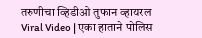तरुणीचा व्हिडीओ तुफान व्हायरल
Viral Video | एका हाताने पोलिस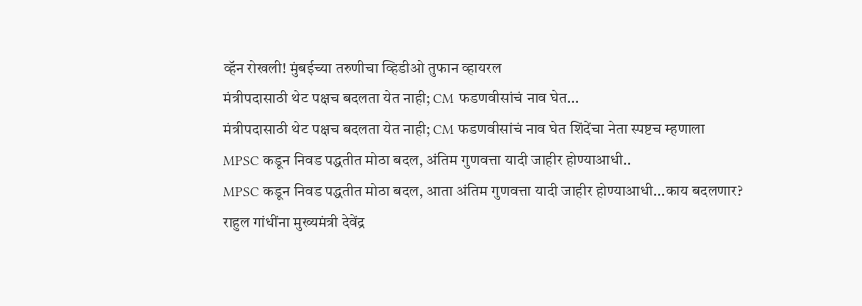व्हॅन रोखली! मुंबईच्या तरुणीचा व्हिडीओ तुफान व्हायरल
मंत्रीपदासाठी थेट पक्षच बदलता येत नाही; CM फडणवीसांचं नाव घेत...
मंत्रीपदासाठी थेट पक्षच बदलता येत नाही; CM फडणवीसांचं नाव घेत शिंदेंचा नेता स्पष्टच म्हणाला
MPSC कडून निवड पद्धतीत मोठा बदल, अंतिम गुणवत्ता यादी जाहीर होण्याआधी..
MPSC कडून निवड पद्धतीत मोठा बदल, आता अंतिम गुणवत्ता यादी जाहीर होण्याआधी...काय बदलणार?
राहुल गांधींना मुख्यमंत्री देवेंद्र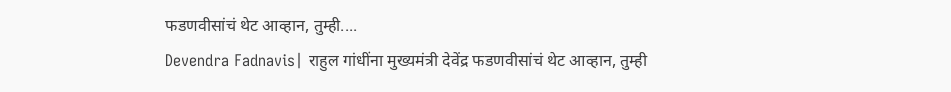फडणवीसांचं थेट आव्हान, तुम्ही....
Devendra Fadnavis| राहुल गांधींना मुख्यमंत्री देवेंद्र फडणवीसांचं थेट आव्हान, तुम्ही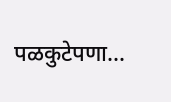पळकुटेपणा...